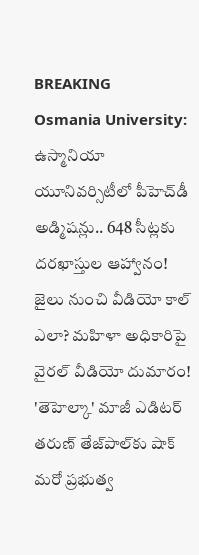BREAKING
Osmania University: ఉస్మానియా యూనివర్సిటీలో పీహెచ్‌డీ అడ్మిషన్లు.. 648 సీట్లకు దరఖాస్తుల ఆహ్వానం! జైలు నుంచి వీడియో కాల్ ఎలా? మహిళా అధికారిపై వైరల్ వీడియో దుమారం! 'తెహెల్కా' మాజీ ఎడిటర్ తరుణ్ తేజ్‌పాల్‌కు షాక్ మరో ప్రభుత్వ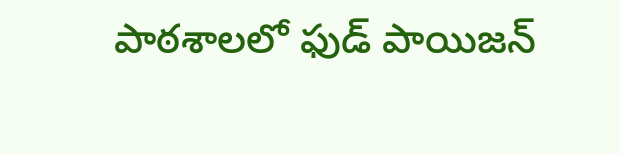పాఠశాలలో ఫుడ్ పాయిజన్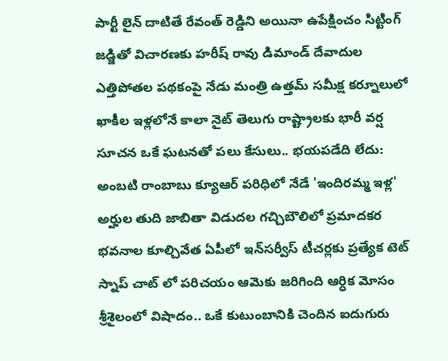పార్టీ లైన్ దాటితే రేవంత్ రెడ్డిని అయినా ఉపేక్షించం సిట్టింగ్ జడ్జితో విచారణకు హరీష్ రావు డిమాండ్ దేవాదుల ఎత్తిపోతల పథకంపై నేడు మంత్రి ఉత్తమ్ సమీక్ష కర్నూలులో ఖాకీల ఇళ్లలోనే కాలా నైట్ తెలుగు రాష్ట్రాలకు భారీ వర్ష సూచన ఒకే ఘటనతో పలు కేసులు.. భయపడేది లేదు: అంబటి రాంబాబు క్యూఆర్ పరిధిలో నేడే 'ఇందిరమ్మ ఇళ్ల' అర్హుల తుది జాబితా విడుదల గచ్చిబౌలిలో ప్రమాదకర భవనాల కూల్చివేత ఏపీలో ఇన్‌సర్వీస్ టీచర్లకు ప్రత్యేక టెట్ స్నాప్ చాట్ లో పరిచయం ఆమెకు జరిగింది ఆర్ధిక మోసం శ్రీశైలంలో విషాదం.. ఒకే కుటుంబానికి చెందిన ఐదుగురు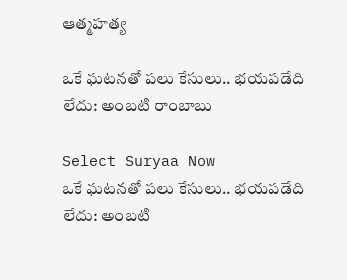ఆత్మహత్య

ఒకే ఘటనతో పలు కేసులు.. భయపడేది లేదు: అంబటి రాంబాబు

Select Suryaa Now
ఒకే ఘటనతో పలు కేసులు.. భయపడేది లేదు: అంబటి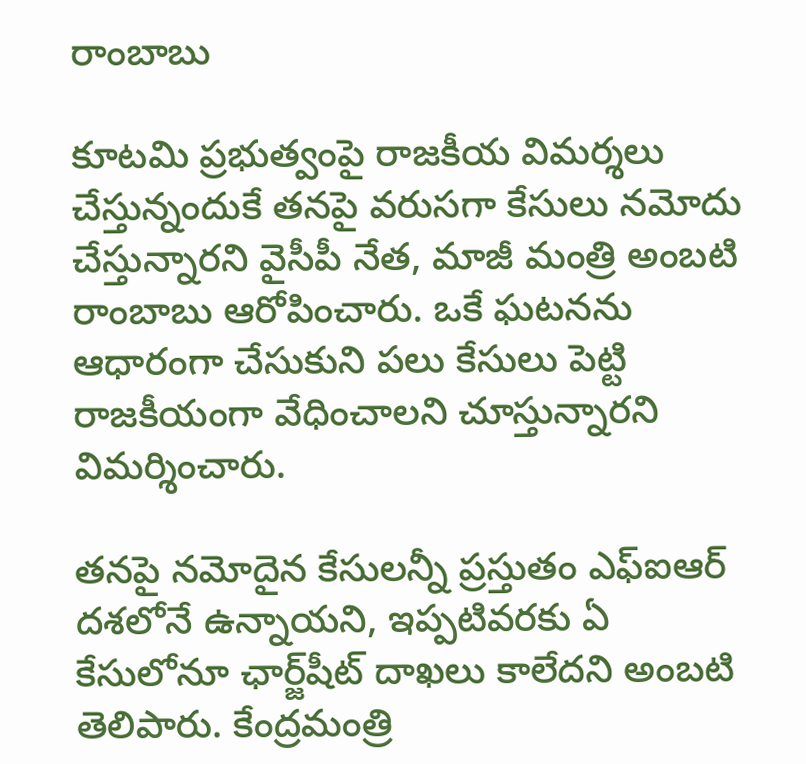రాంబాబు

కూటమి ప్రభుత్వంపై రాజకీయ విమర్శలు చేస్తున్నందుకే తనపై వరుసగా కేసులు నమోదు చేస్తున్నారని వైసీపీ నేత, మాజీ మంత్రి అంబటి రాంబాబు ఆరోపించారు. ఒకే ఘటనను ఆధారంగా చేసుకుని పలు కేసులు పెట్టి రాజకీయంగా వేధించాలని చూస్తున్నారని విమర్శించారు.

తనపై నమోదైన కేసులన్నీ ప్రస్తుతం ఎఫ్‌ఐఆర్‌ దశలోనే ఉన్నాయని, ఇప్పటివరకు ఏ కేసులోనూ ఛార్జ్‌షీట్‌ దాఖలు కాలేదని అంబటి తెలిపారు. కేంద్రమంత్రి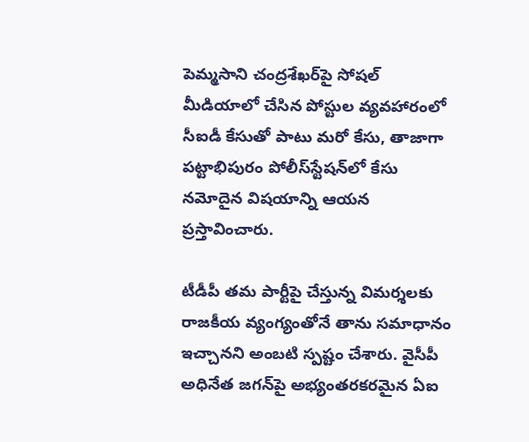పెమ్మసాని చంద్రశేఖర్‌పై సోషల్ మీడియాలో చేసిన పోస్టుల వ్యవహారంలో సీఐడీ కేసుతో పాటు మరో కేసు, తాజాగా పట్టాభిపురం పోలీస్‌స్టేషన్‌లో కేసు నమోదైన విషయాన్ని ఆయన ప్రస్తావించారు.

టీడీపీ తమ పార్టీపై చేస్తున్న విమర్శలకు రాజకీయ వ్యంగ్యంతోనే తాను సమాధానం ఇచ్చానని అంబటి స్పష్టం చేశారు. వైసీపీ అధినేత జగన్‌పై అభ్యంతరకరమైన ఏఐ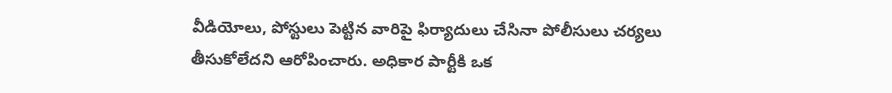వీడియోలు, పోస్టులు పెట్టిన వారిపై ఫిర్యాదులు చేసినా పోలీసులు చర్యలు తీసుకోలేదని ఆరోపించారు. అధికార పార్టీకి ఒక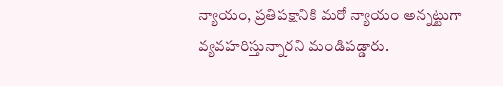న్యాయం, ప్రతిపక్షానికి మరో న్యాయం అన్నట్టుగా వ్యవహరిస్తున్నారని మండిపడ్డారు.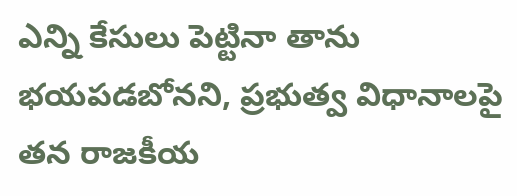ఎన్ని కేసులు పెట్టినా తాను భయపడబోనని, ప్రభుత్వ విధానాలపై తన రాజకీయ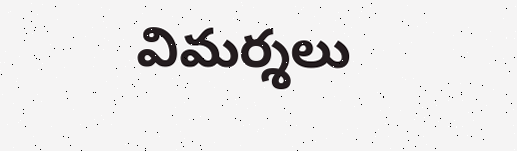విమర్శలు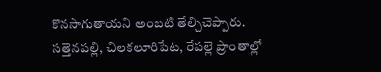కొనసాగుతాయని అంబటి తేల్చిచెప్పారు. సత్తెనపల్లి, చిలకలూరిపేట, రేపల్లె ప్రాంతాల్లో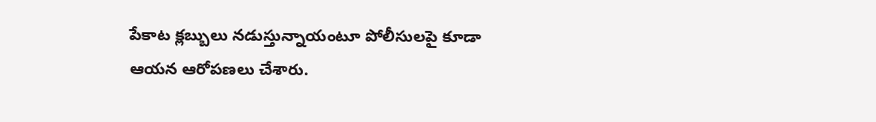పేకాట క్లబ్బులు నడుస్తున్నాయంటూ పోలీసులపై కూడా ఆయన ఆరోపణలు చేశారు.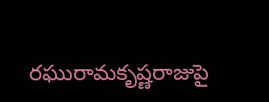రఘురామకృష్ణరాజుపై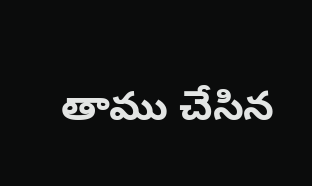తాము చేసిన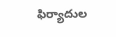ఫిర్యాదుల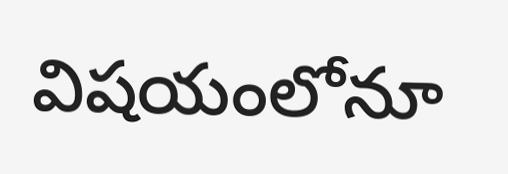విషయంలోనూ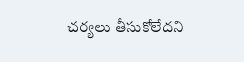చర్యలు తీసుకోలేదని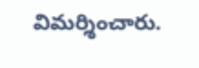విమర్శించారు.